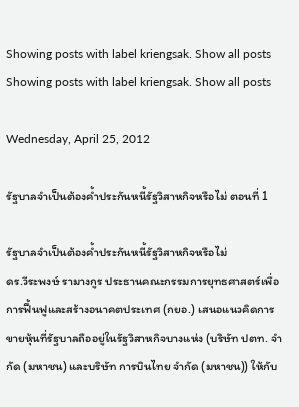Showing posts with label kriengsak. Show all posts
Showing posts with label kriengsak. Show all posts

Wednesday, April 25, 2012

รัฐบาลจำเป็นต้องค้ำประกันหนี้รัฐวิสาหกิจหรือไม่ ตอนที่ 1

รัฐบาลจำเป็นต้องค้ำประกันหนี้รัฐวิสาหกิจหรือไม่
ดร.วีระพงษ์ รามางกูร ประธานคณะกรรมการยุทธศาสตร์เพื่อการฟื้นฟูและสร้างอนาคตประเทศ (กยอ.) เสนอแนวคิดการขายหุ้นที่รัฐบาลถืออยู่ในรัฐวิสาหกิจบางแห่ง (บริษัท ปตท. จำกัด (มหาชน) และบริษัท การบินไทย จำกัด (มหาชน)) ให้กับ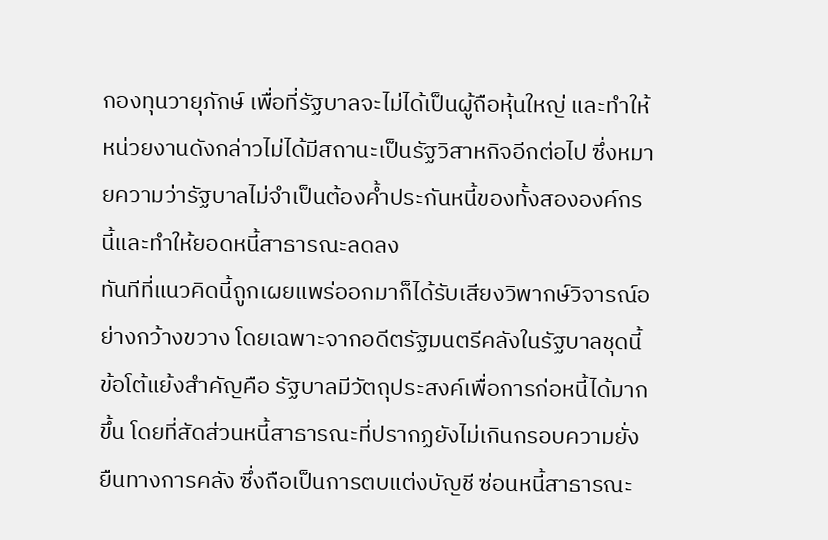กองทุนวายุภักษ์ เพื่อที่รัฐบาลจะไม่ได้เป็นผู้ถือหุ้นใหญ่ และทำให้หน่วยงานดังกล่าวไม่ได้มีสถานะเป็นรัฐวิสาหกิจอีกต่อไป ซึ่งหมายความว่ารัฐบาลไม่จำเป็นต้องค้ำประกันหนี้ของทั้งสององค์กรนี้และทำให้ยอดหนี้สาธารณะลดลง
ทันทีที่แนวคิดนี้ถูกเผยแพร่ออกมาก็ได้รับเสียงวิพากษ์วิจารณ์อย่างกว้างขวาง โดยเฉพาะจากอดีตรัฐมนตรีคลังในรัฐบาลชุดนี้ ข้อโต้แย้งสำคัญคือ รัฐบาลมีวัตถุประสงค์เพื่อการก่อหนี้ได้มากขึ้น โดยที่สัดส่วนหนี้สาธารณะที่ปรากฏยังไม่เกินกรอบความยั่งยืนทางการคลัง ซึ่งถือเป็นการตบแต่งบัญชี ซ่อนหนี้สาธารณะ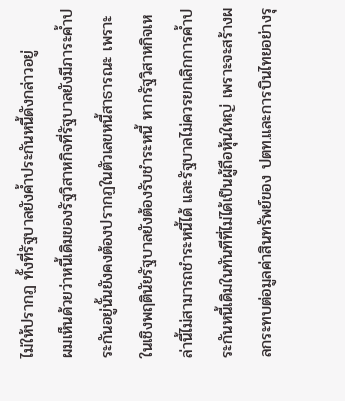ไม่ให้ปรากฏ ทั้งที่รัฐบาลยังค้ำประกันหนี้ดังกล่าวอยู่
ผมเห็นด้วยว่าหนี้เดิมของรัฐวิสาหกิจที่รัฐบาลยังมีภาระค้ำประกันอยู่นั้นยังคงต้องปรากฏในตัวเลขหนี้สาธารณะ เพราะในเชิงพฤตินัยรัฐบาลยังต้องรับชำระหนี้ หากรัฐวิสาหกิจเหล่านี้ไม่สามารถชำระหนี้ได้ และรัฐบาลไม่ควรยกเลิกการค้ำประกันหนี้เดิมในทันทีที่ไม่ได้เป็นผู้ถือหุ้นใหญ่ เพราะจะสร้างผลกระทบต่อมูลค่าสินทรัพย์ของ ปตท.และการบินไทยอย่างรุ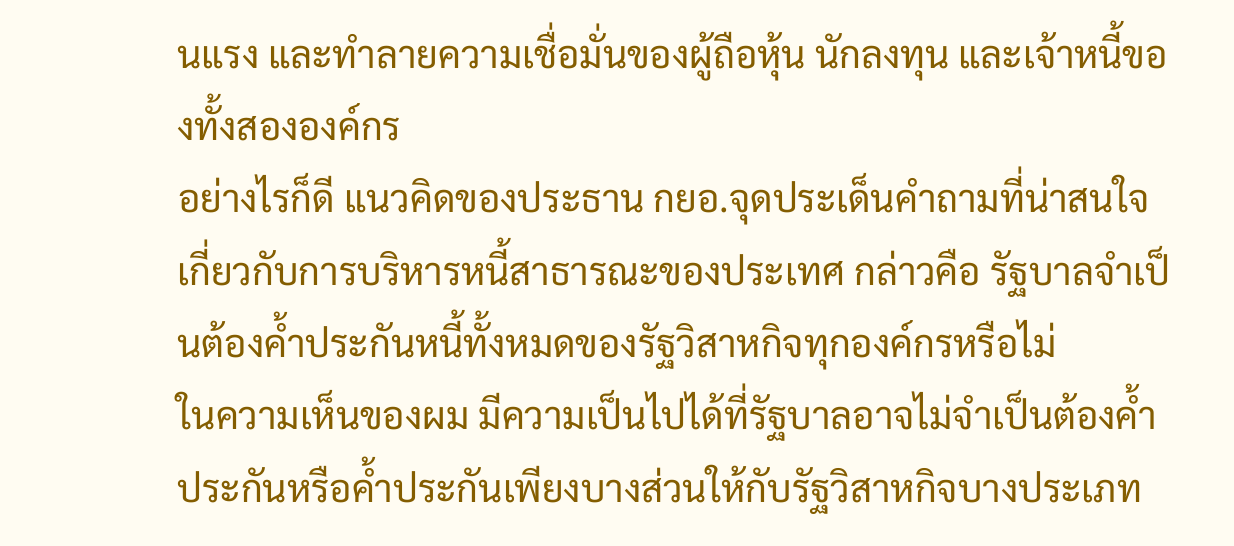นแรง และทำลายความเชื่อมั่นของผู้ถือหุ้น นักลงทุน และเจ้าหนี้ของทั้งสององค์กร
อย่างไรก็ดี แนวคิดของประธาน กยอ.จุดประเด็นคำถามที่น่าสนใจเกี่ยวกับการบริหารหนี้สาธารณะของประเทศ กล่าวคือ รัฐบาลจำเป็นต้องค้ำประกันหนี้ทั้งหมดของรัฐวิสาหกิจทุกองค์กรหรือไม่
ในความเห็นของผม มีความเป็นไปได้ที่รัฐบาลอาจไม่จำเป็นต้องค้ำประกันหรือค้ำประกันเพียงบางส่วนให้กับรัฐวิสาหกิจบางประเภท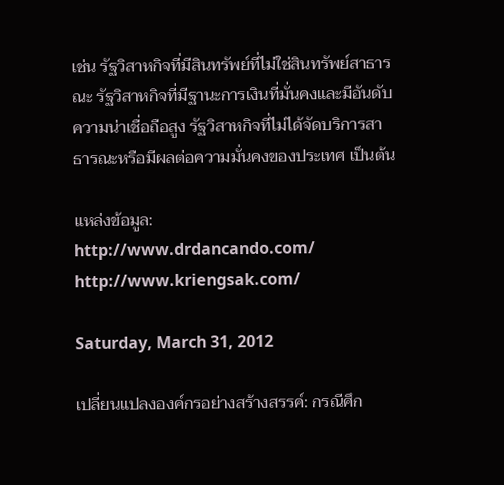เช่น รัฐวิสาหกิจที่มีสินทรัพย์ที่ไม่ใช่สินทรัพย์สาธารณะ รัฐวิสาหกิจที่มีฐานะการเงินที่มั่นคงและมีอันดับความน่าเชื่อถือสูง รัฐวิสาหกิจที่ไม่ได้จัดบริการสาธารณะหรือมีผลต่อความมั่นคงของประเทศ เป็นต้น

แหล่งข้อมูล:
http://www.drdancando.com/
http://www.kriengsak.com/

Saturday, March 31, 2012

เปลี่ยนแปลงองค์กรอย่างสร้างสรรค์: กรณีศึก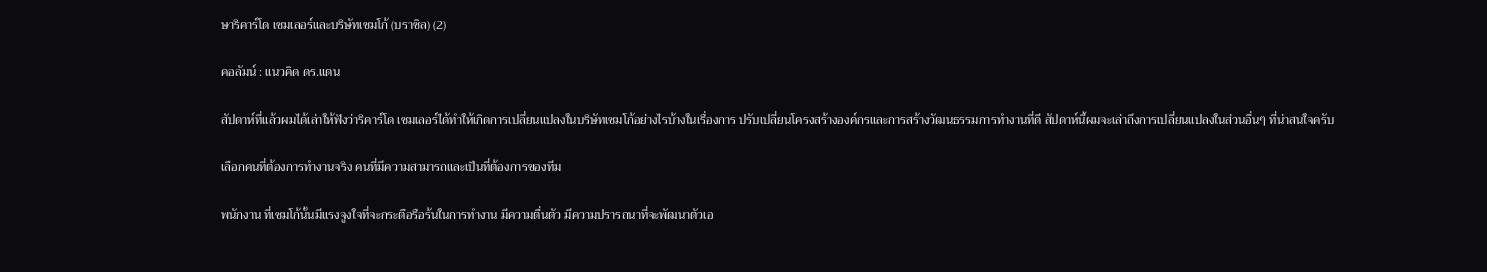ษาริคาร์โด เซมเลอร์และบริษัทเซมโก้ (บราซิล) (2)

คอลัมน์ : แนวคิด ดร.แดน

สัปดาห์ที่แล้วผมได้เล่าให้ฟังว่าริคาร์โด เซมเลอร์ได้ทำให้เกิดการเปลี่ยนแปลงในบริษัทเซมโก้อย่างไรบ้างในเรื่องการ ปรับเปลี่ยนโครงสร้างองค์กรและการสร้างวัฒนธรรมการทำงานที่ดี สัปดาห์นี้ผมจะเล่าถึงการเปลี่ยนแปลงในส่วนอื่นๆ ที่น่าสนใจครับ

เลือกคนที่ต้องการทำงานจริง คนที่มีความสามารถและเป็นที่ต้องการของทีม

พนักงาน ที่เซมโก้นั้นมีแรงจูงใจที่จะกระตือรือร้นในการทำงาน มีความตื่นตัว มีความปรารถนาที่จะพัฒนาตัวเอ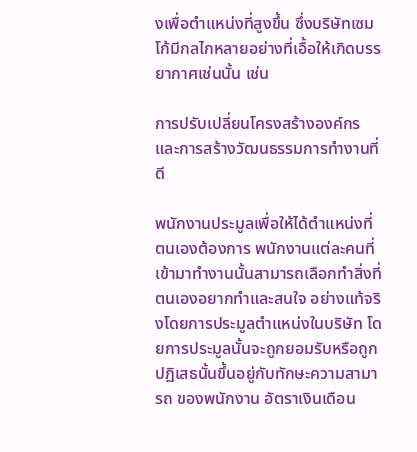งเพื่อตำแหน่งที่สูงขึ้น ซึ่งบริษัทเซมโก้มีกลไกหลายอย่างที่เอื้อให้เกิดบรรยากาศเช่นนั้น เช่น

การปรับเปลี่ยนโครงสร้างองค์กรและการสร้างวัฒนธรรมการทำงานที่ดี

พนักงานประมูลเพื่อให้ได้ตำแหน่งที่ตนเองต้องการ พนักงานแต่ละคนที่เข้ามาทำงานนั้นสามารถเลือกทำสิ่งที่ตนเองอยากทำและสนใจ อย่างแท้จริงโดยการประมูลตำแหน่งในบริษัท โดยการประมูลนั้นจะถูกยอมรับหรือถูกปฏิเสธนั้นขึ้นอยู่กับทักษะความสามารถ ของพนักงาน อัตราเงินเดือน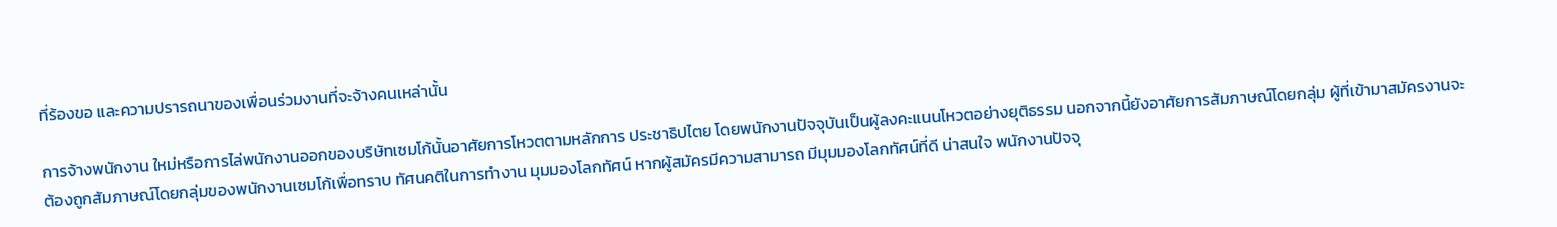ที่ร้องขอ และความปรารถนาของเพื่อนร่วมงานที่จะจ้างคนเหล่านั้น

การจ้างพนักงาน ใหม่หรือการไล่พนักงานออกของบริษัทเซมโก้นั้นอาศัยการโหวตตามหลักการ ประชาธิปไตย โดยพนักงานปัจจุบันเป็นผู้ลงคะแนนโหวตอย่างยุติธรรม นอกจากนี้ยังอาศัยการสัมภาษณ์โดยกลุ่ม ผู้ที่เข้ามาสมัครงานจะต้องถูกสัมภาษณ์โดยกลุ่มของพนักงานเซมโก้เพื่อทราบ ทัศนคติในการทำงาน มุมมองโลกทัศน์ หากผู้สมัครมีความสามารถ มีมุมมองโลกทัศน์ที่ดี น่าสนใจ พนักงานปัจจุ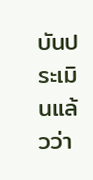บันประเมินแล้วว่า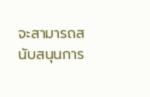จะสามารถสนับสนุนการ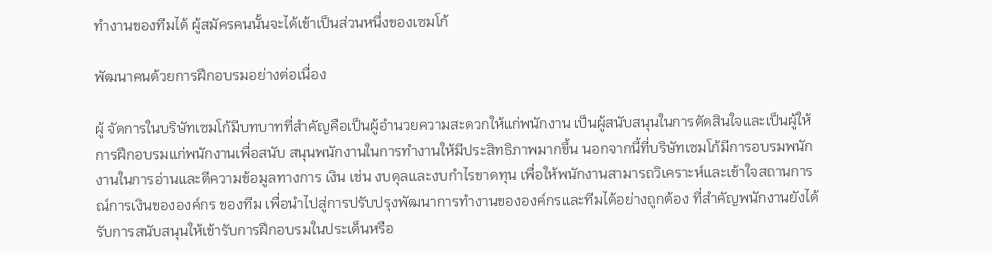ทำงานของทีมได้ ผู้สมัครคนนั้นจะได้เข้าเป็นส่วนหนึ่งของเซมโก้

พัฒนาคนด้วยการฝึกอบรมอย่างต่อเนื่อง

ผู้ จัดการในบริษัทเซมโก้มีบทบาทที่สำคัญคือเป็นผู้อำนวยความสะดวกให้แก่พนักงาน เป็นผู้สนับสนุนในการตัดสินใจและเป็นผู้ให้การฝึกอบรมแก่พนักงานเพื่อสนับ สนุนพนักงานในการทำงานให้มีประสิทธิภาพมากขึ้น นอกจากนี้ที่บริษัทเซมโก้มีการอบรมพนักงานในการอ่านและตีความข้อมูลทางการ เงิน เช่น งบดุลและงบกำไรขาดทุน เพื่อให้พนักงานสามารถวิเคราะห์และเข้าใจสถานการณ์การเงินขององค์กร ของทีม เพื่อนำไปสู่การปรับปรุงพัฒนาการทำงานขององค์กรและทีมได้อย่างถูกต้อง ที่สำคัญพนักงานยังได้รับการสนับสนุนให้เข้ารับการฝึกอบรมในประเด็นหรือ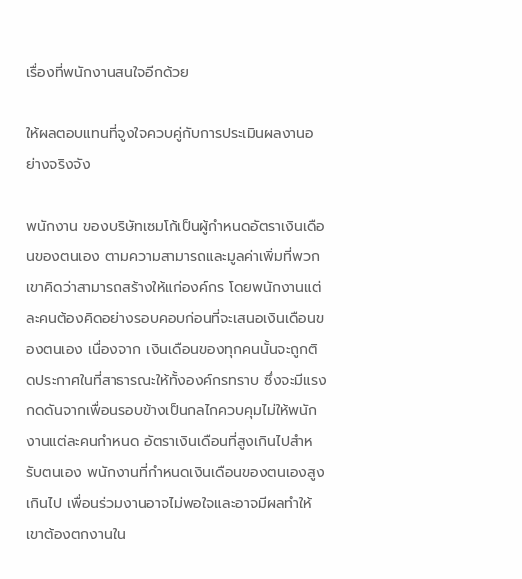เรื่องที่พนักงานสนใจอีกด้วย

ให้ผลตอบแทนที่จูงใจควบคู่กับการประเมินผลงานอย่างจริงจัง

พนักงาน ของบริษัทเซมโก้เป็นผู้กำหนดอัตราเงินเดือนของตนเอง ตามความสามารถและมูลค่าเพิ่มที่พวกเขาคิดว่าสามารถสร้างให้แก่องค์กร โดยพนักงานแต่ละคนต้องคิดอย่างรอบคอบก่อนที่จะเสนอเงินเดือนของตนเอง เนื่องจาก เงินเดือนของทุกคนนั้นจะถูกติดประกาศในที่สาธารณะให้ทั้งองค์กรทราบ ซึ่งจะมีแรงกดดันจากเพื่อนรอบข้างเป็นกลไกควบคุมไม่ให้พนักงานแต่ละคนกำหนด อัตราเงินเดือนที่สูงเกินไปสำหรับตนเอง พนักงานที่กำหนดเงินเดือนของตนเองสูงเกินไป เพื่อนร่วมงานอาจไม่พอใจและอาจมีผลทำให้เขาต้องตกงานใน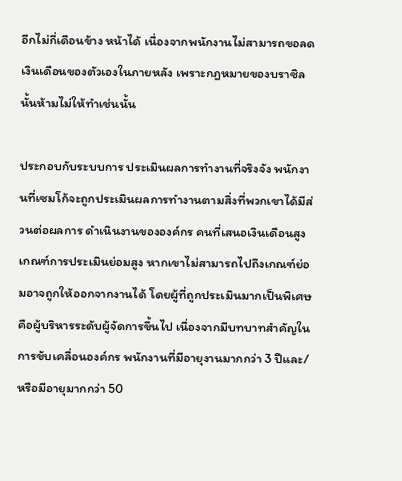อีกไม่กี่เดือนข้าง หน้าได้ เนื่องจากพนักงานไม่สามารถขอลดเงินเดือนของตัวเองในภายหลัง เพราะกฎหมายของบราซิลนั้นห้ามไม่ให้ทำเช่นนั้น

ประกอบกับระบบการ ประเมินผลการทำงานที่จริงจัง พนักงานที่เซมโก้จะถูกประเมินผลการทำงานตามสิ่งที่พวกเขาได้มีส่วนต่อผลการ ดำเนินงานขององค์กร คนที่เสนอเงินเดือนสูง เกณฑ์การประเมินย่อมสูง หากเขาไม่สามารถไปถึงเกณฑ์ย่อมอาจถูกให้ออกจากงานได้ โดยผู้ที่ถูกประเมินมากเป็นพิเศษคือผู้บริหารระดับผู้จัดการขึ้นไป เนื่องจากมีบทบาทสำคัญในการขับเคลื่อนองค์กร พนักงานที่มีอายุงานมากกว่า 3 ปีและ/หรือมีอายุมากกว่า 50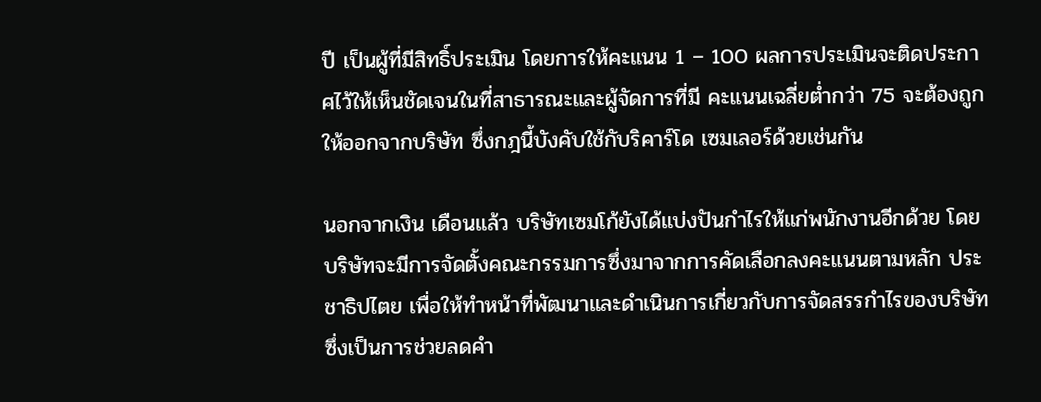ปี เป็นผู้ที่มีสิทธิ์ประเมิน โดยการให้คะแนน 1 – 100 ผลการประเมินจะติดประกาศไว้ให้เห็นชัดเจนในที่สาธารณะและผู้จัดการที่มี คะแนนเฉลี่ยต่ำกว่า 75 จะต้องถูกให้ออกจากบริษัท ซึ่งกฎนี้บังคับใช้กับริคาร์โด เซมเลอร์ด้วยเช่นกัน

นอกจากเงิน เดือนแล้ว บริษัทเซมโก้ยังได้แบ่งปันกำไรให้แก่พนักงานอีกด้วย โดยบริษัทจะมีการจัดตั้งคณะกรรมการซึ่งมาจากการคัดเลือกลงคะแนนตามหลัก ประชาธิปไตย เพื่อให้ทำหน้าที่พัฒนาและดำเนินการเกี่ยวกับการจัดสรรกำไรของบริษัท ซึ่งเป็นการช่วยลดคำ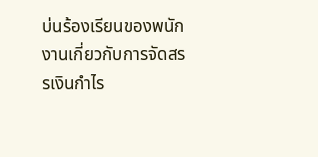บ่นร้องเรียนของพนักงานเกี่ยวกับการจัดสรรเงินกำไร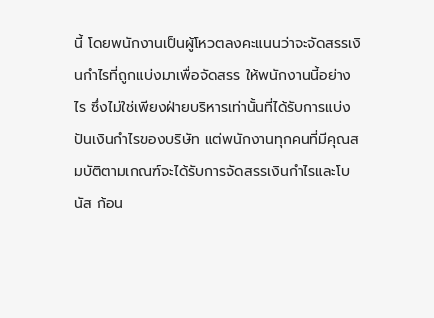นี้ โดยพนักงานเป็นผู้โหวตลงคะแนนว่าจะจัดสรรเงินกำไรที่ถูกแบ่งมาเพื่อจัดสรร ให้พนักงานนี้อย่างไร ซึ่งไม่ใช่เพียงฝ่ายบริหารเท่านั้นที่ได้รับการแบ่งปันเงินกำไรของบริษัท แต่พนักงานทุกคนที่มีคุณสมบัติตามเกณฑ์จะได้รับการจัดสรรเงินกำไรและโบนัส ก้อน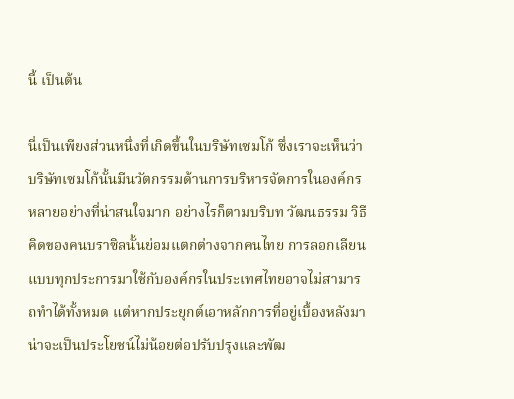นี้ เป็นต้น

นี่เป็นเพียงส่วนหนึ่งที่เกิดขึ้นในบริษัทเซมโก้ ซึ่งเราจะเห็นว่าบริษัทเซมโก้นั้นมีนวัตกรรมด้านการบริหารจัดการในองค์กร หลายอย่างที่น่าสนใจมาก อย่างไรก็ตามบริบท วัฒนธรรม วิธีคิดของคนบราซิลนั้นย่อมแตกต่างจากคนไทย การลอกเลียนแบบทุกประการมาใช้กับองค์กรในประเทศไทยอาจไม่สามารถทำได้ทั้งหมด แต่หากประยุกต์เอาหลักการที่อยู่เบื้องหลังมา น่าจะเป็นประโยชน์ไม่น้อยต่อปรับปรุงและพัฒ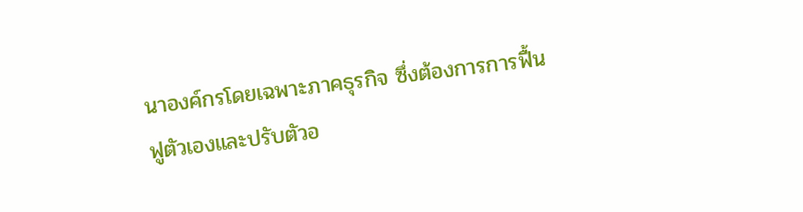นาองค์กรโดยเฉพาะภาคธุรกิจ ซึ่งต้องการการฟื้นฟูตัวเองและปรับตัวอ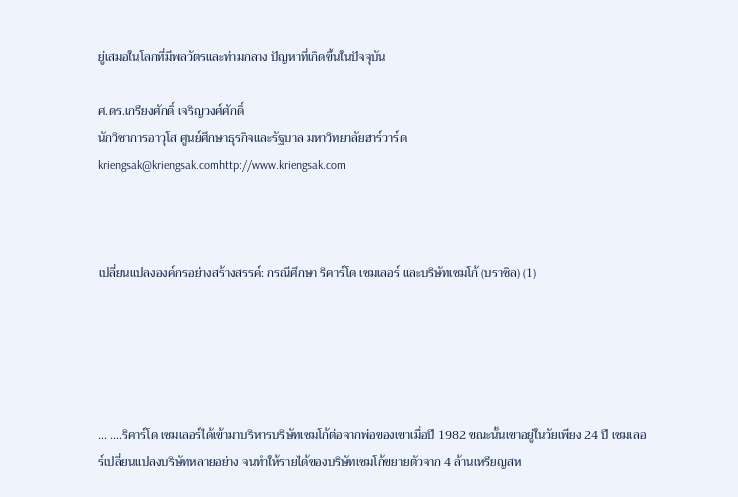ยู่เสมอในโลกที่มีพลวัตรและท่ามกลาง ปัญหาที่เกิดขึ้นในปัจจุบัน

ศ.ดร.เกรียงศักดิ์ เจริญวงศ์ศักดิ์
นักวิชาการอาวุโส ศูนย์ศึกษาธุรกิจและรัฐบาล มหาวิทยาลัยฮาร์วาร์ด
kriengsak@kriengsak.comhttp://www.kriengsak.com



เปลี่ยนแปลงองค์กรอย่างสร้างสรรค์: กรณีศึกษา ริคาร์โด เซมเลอร์ และบริษัทเซมโก้ (บราซิล) (1)





... ....ริคาร์โด เซมเลอร์ได้เข้ามาบริหารบริษัทเซมโก้ต่อจากพ่อของเขาเมื่อปี 1982 ขณะนั้นเขาอยู่ในวัยเพียง 24 ปี เซมเลอร์เปลี่ยนแปลงบริษัทหลายอย่าง จนทำให้รายได้ของบริษัทเซมโก้ขยายตัวจาก 4 ล้านเหรียญสห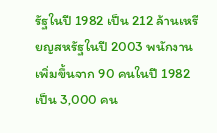รัฐในปี 1982 เป็น 212 ล้านเหรียญสหรัฐในปี 2003 พนักงานเพิ่มขึ้นจาก 90 คนในปี 1982 เป็น 3,000 คน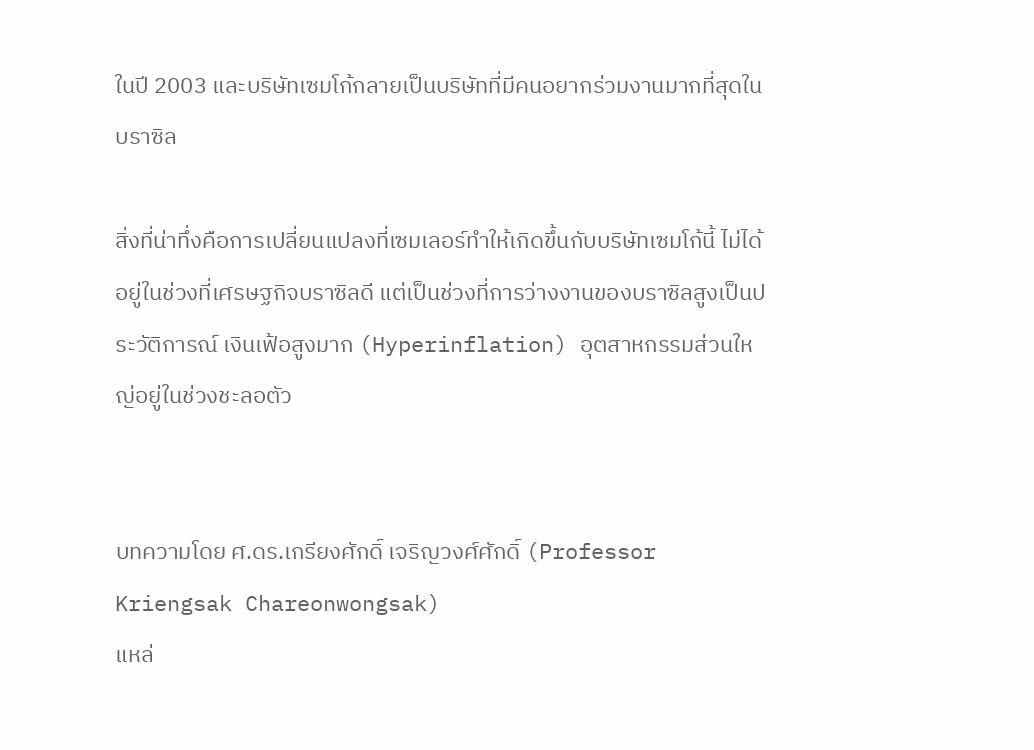ในปี 2003 และบริษัทเซมโก้กลายเป็นบริษัทที่มีคนอยากร่วมงานมากที่สุดในบราซิล

สิ่งที่น่าทึ่งคือการเปลี่ยนแปลงที่เซมเลอร์ทำให้เกิดขึ้นกับบริษัทเซมโก้นี้ ไม่ได้อยู่ในช่วงที่เศรษฐกิจบราซิลดี แต่เป็นช่วงที่การว่างงานของบราซิลสูงเป็นประวัติการณ์ เงินเฟ้อสูงมาก (Hyperinflation) อุตสาหกรรมส่วนใหญ่อยู่ในช่วงชะลอตัว


บทความโดย ศ.ดร.เกรียงศักดิ์ เจริญวงศ์ศักดิ์ (Professor Kriengsak Chareonwongsak)
แหล่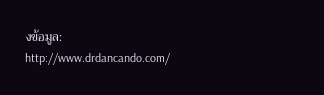งข้อมูล:
http://www.drdancando.com/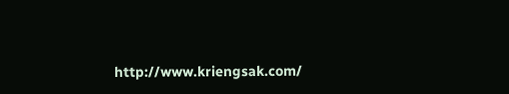http://www.kriengsak.com/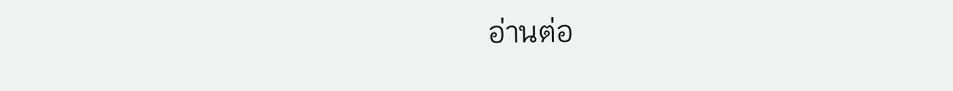อ่านต่อ